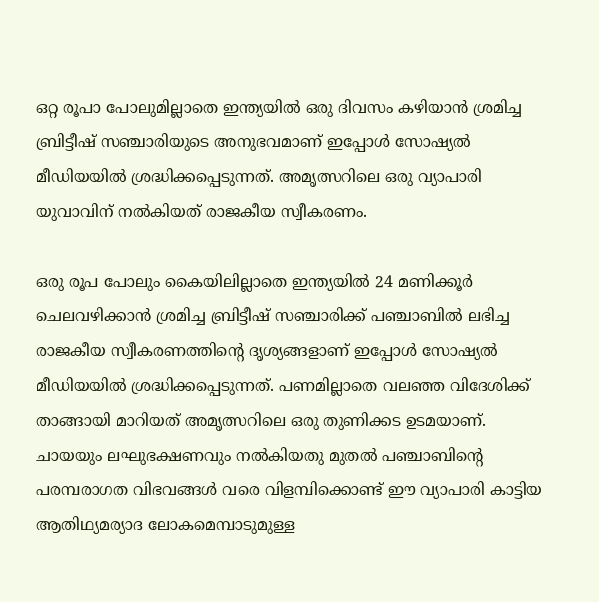ഒറ്റ രൂപാ പോലുമില്ലാതെ ഇന്ത്യയിൽ ഒരു ദിവസം കഴിയാൻ ശ്രമിച്ച ബ്രിട്ടീഷ് സഞ്ചാരിയുടെ അനുഭവമാണ് ഇപ്പോള്‍ സോഷ്യല്‍ മീഡിയയില്‍ ശ്രദ്ധിക്കപ്പെടുന്നത്. അമൃത്സറിലെ ഒരു വ്യാപാരി യുവാവിന് നല്‍കിയത് രാജകീയ സ്വീകരണം.

ഒരു രൂപ പോലും കൈയിലില്ലാതെ ഇന്ത്യയിൽ 24 മണിക്കൂർ ചെലവഴിക്കാൻ ശ്രമിച്ച ബ്രിട്ടീഷ് സഞ്ചാരിക്ക് പഞ്ചാബിൽ ലഭിച്ച രാജകീയ സ്വീകരണത്തിന്റെ ദൃശ്യങ്ങളാണ് ഇപ്പോൾ സോഷ്യൽ മീഡിയയിൽ ശ്രദ്ധിക്കപ്പെടുന്നത്. പണമില്ലാതെ വലഞ്ഞ വിദേശിക്ക് താങ്ങായി മാറിയത് അമൃത്സറിലെ ഒരു തുണിക്കട ഉടമയാണ്. ചായയും ലഘുഭക്ഷണവും നൽകിയതു മുതൽ പഞ്ചാബിന്റെ പരമ്പരാഗത വിഭവങ്ങൾ വരെ വിളമ്പിക്കൊണ്ട് ഈ വ്യാപാരി കാട്ടിയ ആതിഥ്യമര്യാദ ലോകമെമ്പാടുമുള്ള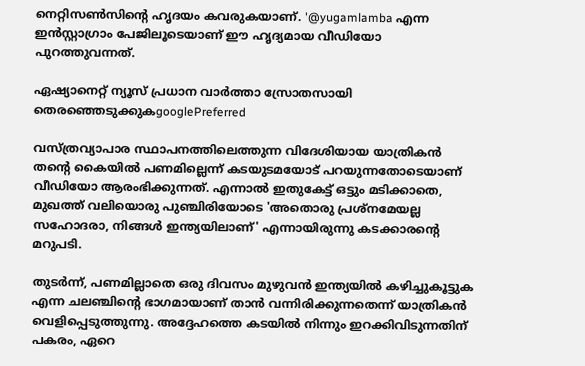നെറ്റിസൺസിന്റെ ഹൃദയം കവരുകയാണ്. '@yugamlamba എന്ന ഇൻസ്റ്റാഗ്രാം പേജിലൂടെയാണ് ഈ ഹൃദ്യമായ വീഡിയോ പുറത്തുവന്നത്.

ഏഷ്യാനെറ്റ് ന്യൂസ് പ്രധാന വാർത്താ സ്രോതസായി തെരഞ്ഞെടുക്കുകgooglePreferred

വസ്ത്രവ്യാപാര സ്ഥാപനത്തിലെത്തുന്ന വിദേശിയായ യാത്രികൻ തൻ്റെ കൈയിൽ പണമില്ലെന്ന് കടയുടമയോട് പറയുന്നതോടെയാണ് വീഡിയോ ആരംഭിക്കുന്നത്. എന്നാൽ ഇതുകേട്ട് ഒട്ടും മടിക്കാതെ, മുഖത്ത് വലിയൊരു പുഞ്ചിരിയോടെ 'അതൊരു പ്രശ്നമേയല്ല സഹോദരാ, നിങ്ങൾ ഇന്ത്യയിലാണ്' എന്നായിരുന്നു കടക്കാരൻ്റെ മറുപടി.

തുടർന്ന്, പണമില്ലാതെ ഒരു ദിവസം മുഴുവൻ ഇന്ത്യയിൽ കഴിച്ചുകൂട്ടുക എന്ന ചലഞ്ചിന്റെ ഭാഗമായാണ് താൻ വന്നിരിക്കുന്നതെന്ന് യാത്രികൻ വെളിപ്പെടുത്തുന്നു. അദ്ദേഹത്തെ കടയിൽ നിന്നും ഇറക്കിവിടുന്നതിന് പകരം, ഏറെ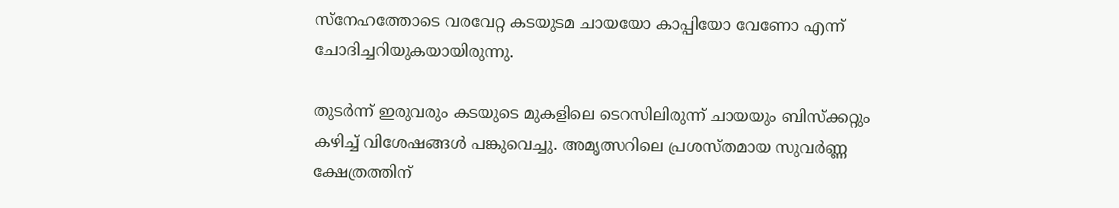സ്നേഹത്തോടെ വരവേറ്റ കടയുടമ ചായയോ കാപ്പിയോ വേണോ എന്ന് ചോദിച്ചറിയുകയായിരുന്നു.

തുടർന്ന് ഇരുവരും കടയുടെ മുകളിലെ ടെറസിലിരുന്ന് ചായയും ബിസ്ക്കറ്റും കഴിച്ച് വിശേഷങ്ങൾ പങ്കുവെച്ചു. അമൃത്സറിലെ പ്രശസ്തമായ സുവർണ്ണ ക്ഷേത്രത്തിന്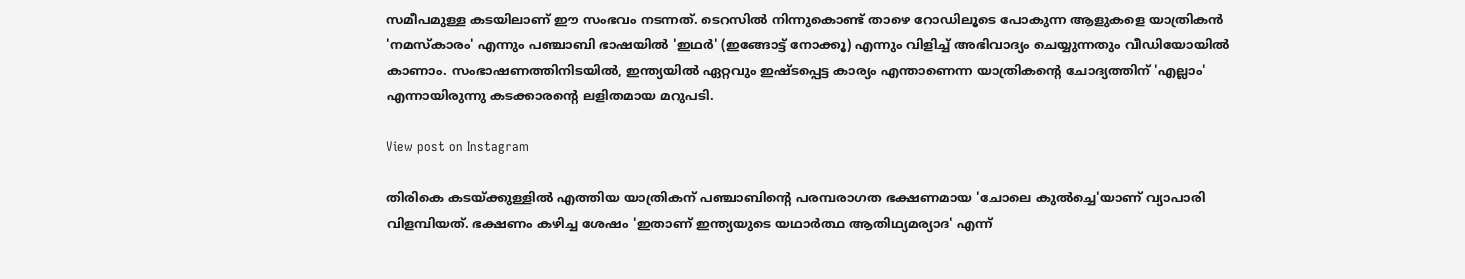സമീപമുള്ള കടയിലാണ് ഈ സംഭവം നടന്നത്. ടെറസിൽ നിന്നുകൊണ്ട് താഴെ റോഡിലൂടെ പോകുന്ന ആളുകളെ യാത്രികൻ 'നമസ്കാരം' എന്നും പഞ്ചാബി ഭാഷയിൽ 'ഇഥർ' (ഇങ്ങോട്ട് നോക്കൂ) എന്നും വിളിച്ച് അഭിവാദ്യം ചെയ്യുന്നതും വീഡിയോയിൽ കാണാം. സംഭാഷണത്തിനിടയിൽ, ഇന്ത്യയിൽ ഏറ്റവും ഇഷ്ടപ്പെട്ട കാര്യം എന്താണെന്ന യാത്രികൻ്റെ ചോദ്യത്തിന് 'എല്ലാം' എന്നായിരുന്നു കടക്കാരൻ്റെ ലളിതമായ മറുപടി.

View post on Instagram

തിരികെ കടയ്ക്കുള്ളിൽ എത്തിയ യാത്രികന് പഞ്ചാബിൻ്റെ പരമ്പരാഗത ഭക്ഷണമായ 'ചോലെ കുൽച്ചെ'യാണ് വ്യാപാരി വിളമ്പിയത്. ഭക്ഷണം കഴിച്ച ശേഷം 'ഇതാണ് ഇന്ത്യയുടെ യഥാർത്ഥ ആതിഥ്യമര്യാദ' എന്ന്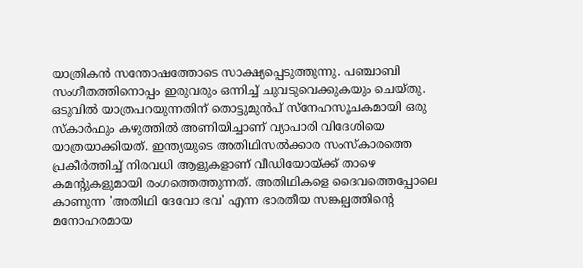യാത്രികൻ സന്തോഷത്തോടെ സാക്ഷ്യപ്പെടുത്തുന്നു. പഞ്ചാബി സംഗീതത്തിനൊപ്പം ഇരുവരും ഒന്നിച്ച് ചുവടുവെക്കുകയും ചെയ്തു. ഒടുവിൽ യാത്രപറയുന്നതിന് തൊട്ടുമുൻപ് സ്നേഹസൂചകമായി ഒരു സ്കാർഫും കഴുത്തിൽ അണിയിച്ചാണ് വ്യാപാരി വിദേശിയെ യാത്രയാക്കിയത്. ഇന്ത്യയുടെ അതിഥിസൽക്കാര സംസ്കാരത്തെ പ്രകീർത്തിച്ച് നിരവധി ആളുകളാണ് വീഡിയോയ്ക്ക് താഴെ കമന്റുകളുമായി രംഗത്തെത്തുന്നത്. അതിഥികളെ ദൈവത്തെപ്പോലെ കാണുന്ന 'അതിഥി ദേവോ ഭവ' എന്ന ഭാരതീയ സങ്കല്പത്തിന്റെ മനോഹരമായ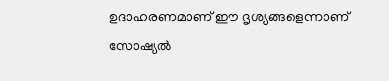ഉദാഹരണമാണ് ഈ ദൃശ്യങ്ങളെന്നാണ് സോഷ്യൽ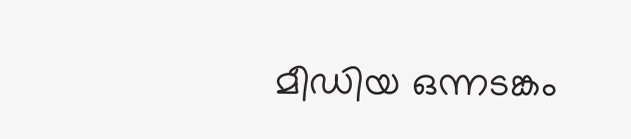മീഡിയ ഒന്നടങ്കം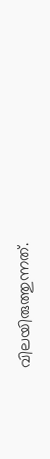വിലയിരുത്തുന്നത്.